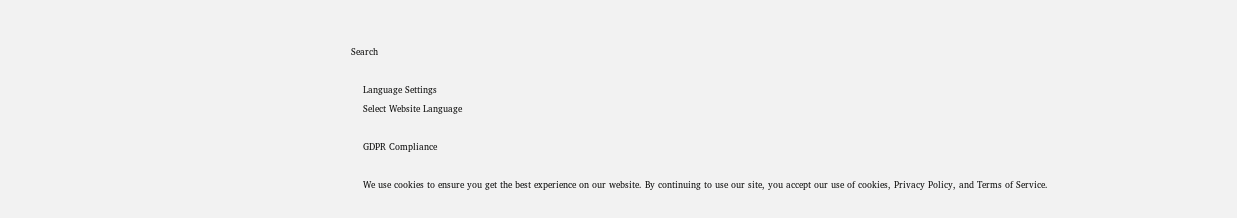Search

    Language Settings
    Select Website Language

    GDPR Compliance

    We use cookies to ensure you get the best experience on our website. By continuing to use our site, you accept our use of cookies, Privacy Policy, and Terms of Service.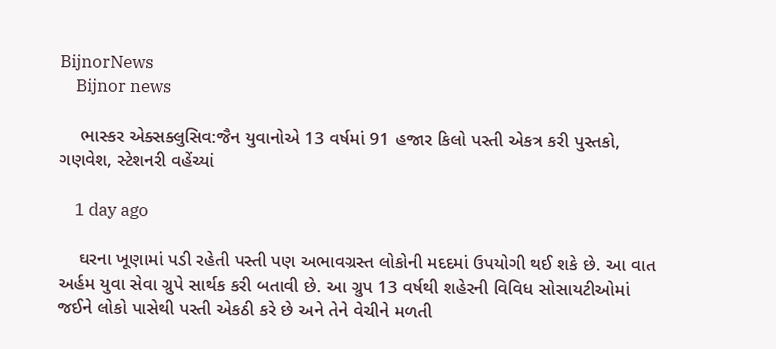BijnorNews
    Bijnor news

    ભાસ્કર એક્સક્લુસિવ:જૈન યુવાનોએ 13 વર્ષમાં 91 હજાર કિલો પસ્તી એકત્ર કરી પુસ્તકો, ગણવેશ, સ્ટેશનરી વહેંચ્યાં

    1 day ago

    ઘરના ખૂણામાં પડી રહેતી પસ્તી પણ અભાવગ્રસ્ત લોકોની મદદમાં ઉપયોગી થઈ શકે છે. આ વાત અર્હમ યુવા સેવા ગ્રુપે સાર્થક કરી બતાવી છે. આ ગ્રુપ 13 વર્ષથી શહેરની વિવિધ સોસાયટીઓમાં જઈને લોકો પાસેથી પસ્તી એકઠી કરે છે અને તેને વેચીને મળતી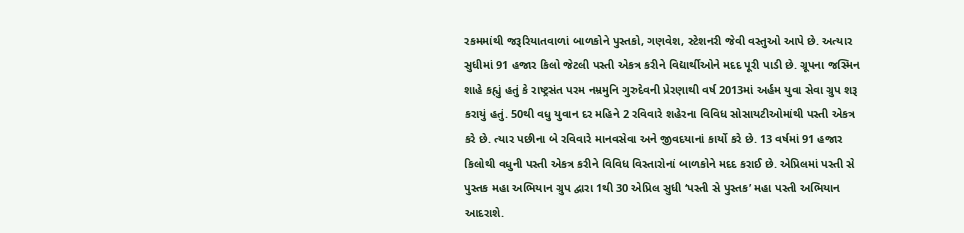રકમમાંથી જરૂરિયાતવાળાં બાળકોને પુસ્તકો, ગણવેશ, સ્ટેશનરી જેવી વસ્તુઓ આપે છે. અત્યાર સુધીમાં 91 હજાર કિલો જેટલી પસ્તી એકત્ર કરીને વિદ્યાર્થીઓને મદદ પૂરી પાડી છે. ગ્રૂપના જસ્મિન શાહે કહ્યું હતું કે રાષ્ટ્રસંત પરમ નમ્રમુનિ ગુરુદેવની પ્રેરણાથી વર્ષ 2013માં અર્હમ યુવા સેવા ગ્રુપ શરૂ કરાયું હતું. 50થી વધુ યુવાન દર મહિને 2 રવિવારે શહેરના વિવિધ સોસાયટીઓમાંથી પસ્તી એકત્ર કરે છે. ત્યાર પછીના બે રવિવારે માનવસેવા અને જીવદયાનાં કાર્યો કરે છે. 13 વર્ષમાં 91 હજાર કિલોથી વધુની પસ્તી એકત્ર કરીને વિવિધ વિસ્તારોનાં બાળકોને મદદ કરાઈ છે. એપ્રિલમાં પસ્તી સે પુસ્તક મહા અભિયાન ગ્રુપ દ્વારા 1થી 30 એપ્રિલ સુધી ‘પસ્તી સે પુસ્તક’ મહા પસ્તી અભિયાન આદરાશે.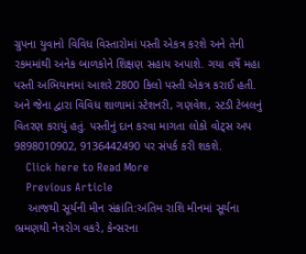ગ્રુપના યુવાનો વિવિધ વિસ્તારોમાં પસ્તી એકત્ર કરશે અને તેની રકમમાંથી અનેક બાળકોને શિક્ષણ સહાય અપાશે. ગયા વર્ષે મહા પસ્તી અભિયાનમાં આશરે 2800 કિલો પસ્તી એકત્ર કરાઈ હતી. અને જેના દ્વારા વિવિધ શાળામાં સ્ટેશનરી, ગણવેશ, સ્ટડી ટેબલનું વિતરણ કરાયું હતું. પસ્તીનું દાન કરવા માગતા લોકો વોટ્સ અપ 9898010902, 9136442490 પર સંપર્ક કરી શકશે.
    Click here to Read More
    Previous Article
    આજથી સૂર્યની મીન સંક્રાંતિ:અંતિમ રાશિ મીનમાં સૂર્યના ભ્રમણથી નેત્રરોગ વકરે, કેન્સરના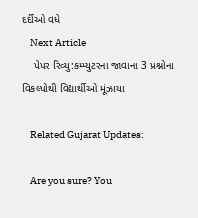દર્દીઓ વધે
    Next Article
    પેપર રિવ્યુ:કમ્પ્યુટરના જાવાના 3 પ્રશ્નોના વિકલ્પોથી વિદ્યાર્થીઓ મૂંઝાયા

    Related Gujarat Updates:

    Are you sure? You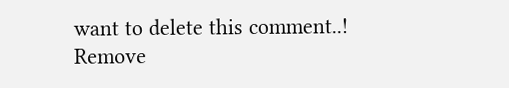want to delete this comment..! Remove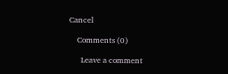Cancel

    Comments (0)

      Leave a comment